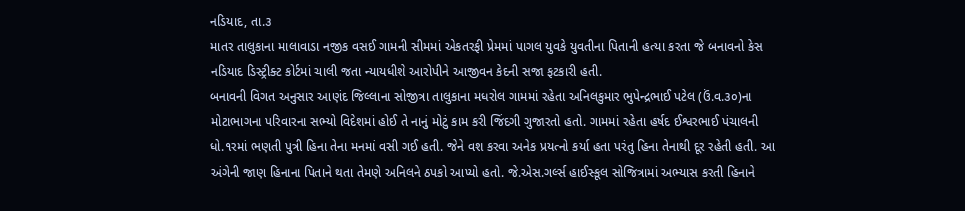નડિયાદ, તા.૩
માતર તાલુકાના માલાવાડા નજીક વસઈ ગામની સીમમાં એકતરફી પ્રેમમાં પાગલ યુવકે યુવતીના પિતાની હત્યા કરતા જે બનાવનો કેસ નડિયાદ ડિસ્ટ્રીક્ટ કોર્ટમાં ચાલી જતા ન્યાયધીશે આરોપીને આજીવન કેદની સજા ફટકારી હતી.
બનાવની વિગત અનુસાર આણંદ જિલ્લાના સોજીત્રા તાલુકાના મધરોલ ગામમાં રહેતા અનિલકુમાર ભુપેન્દ્રભાઈ પટેલ (ઉં.વ.૩૦)ના મોટાભાગના પરિવારના સભ્યો વિદેશમાં હોઈ તે નાનું મોટું કામ કરી જિંદગી ગુજારતો હતો. ગામમાં રહેતા હર્ષદ ઈશ્વરભાઈ પંચાલની ધો.૧રમાં ભણતી પુત્રી હિના તેના મનમાં વસી ગઈ હતી. જેને વશ કરવા અનેક પ્રયત્નો કર્યા હતા પરંતુ હિના તેનાથી દૂર રહેતી હતી. આ અંગેની જાણ હિનાના પિતાને થતા તેમણે અનિલને ઠપકો આપ્યો હતો. જે.એસ.ગર્લ્સ હાઈસ્કૂલ સોજિત્રામાં અભ્યાસ કરતી હિનાને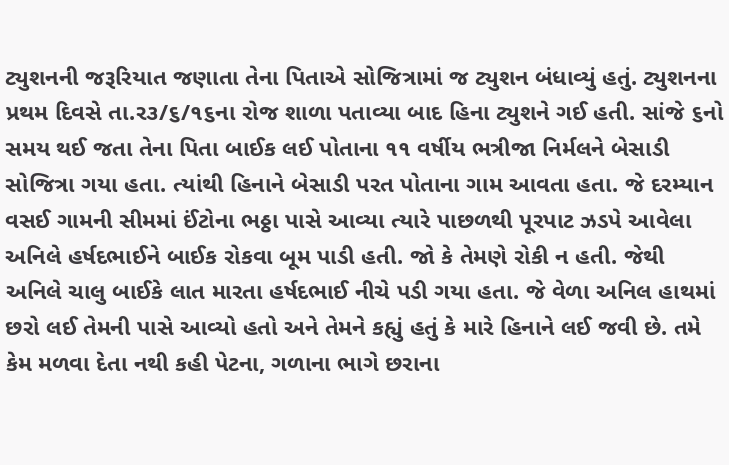ટ્યુશનની જરૂરિયાત જણાતા તેના પિતાએ સોજિત્રામાં જ ટ્યુશન બંધાવ્યું હતું. ટ્યુશનના પ્રથમ દિવસે તા.ર૩/૬/૧૬ના રોજ શાળા પતાવ્યા બાદ હિના ટ્યુશને ગઈ હતી. સાંજે ૬નો સમય થઈ જતા તેના પિતા બાઈક લઈ પોતાના ૧૧ વર્ષીય ભત્રીજા નિર્મલને બેસાડી સોજિત્રા ગયા હતા. ત્યાંથી હિનાને બેસાડી પરત પોતાના ગામ આવતા હતા. જે દરમ્યાન વસઈ ગામની સીમમાં ઈંટોના ભઠ્ઠા પાસે આવ્યા ત્યારે પાછળથી પૂરપાટ ઝડપે આવેલા અનિલે હર્ષદભાઈને બાઈક રોકવા બૂમ પાડી હતી. જો કે તેમણે રોકી ન હતી. જેથી અનિલે ચાલુ બાઈકે લાત મારતા હર્ષદભાઈ નીચે પડી ગયા હતા. જે વેળા અનિલ હાથમાં છરો લઈ તેમની પાસે આવ્યો હતો અને તેમને કહ્યું હતું કે મારે હિનાને લઈ જવી છે. તમે કેમ મળવા દેતા નથી કહી પેટના, ગળાના ભાગે છરાના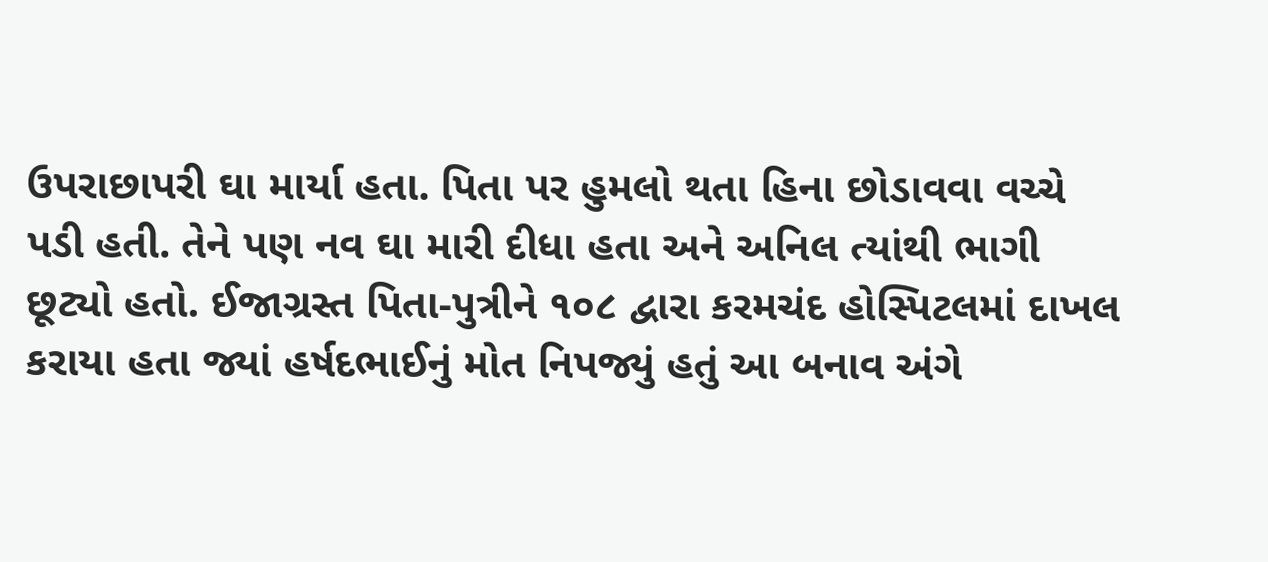ઉપરાછાપરી ઘા માર્યા હતા. પિતા પર હુમલો થતા હિના છોડાવવા વચ્ચે પડી હતી. તેને પણ નવ ઘા મારી દીધા હતા અને અનિલ ત્યાંથી ભાગી છૂટ્યો હતો. ઈજાગ્રસ્ત પિતા-પુત્રીને ૧૦૮ દ્વારા કરમચંદ હોસ્પિટલમાં દાખલ કરાયા હતા જ્યાં હર્ષદભાઈનું મોત નિપજ્યું હતું આ બનાવ અંગે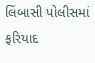લિંબાસી પોલીસમાં ફરિયાદ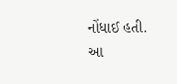નોંધાઈ હતી.
આ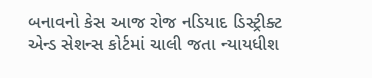બનાવનો કેસ આજ રોજ નડિયાદ ડિસ્ટ્રીક્ટ એન્ડ સેશન્સ કોર્ટમાં ચાલી જતા ન્યાયધીશ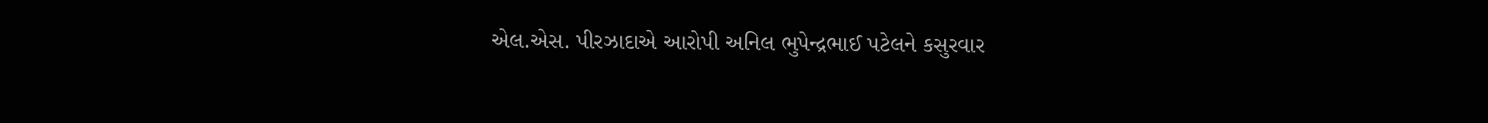એલ.એસ. પીરઝાદાએ આરોપી અનિલ ભુપેન્દ્રભાઈ પટેલને કસુરવાર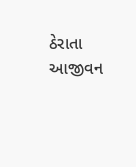ઠેરાતા આજીવન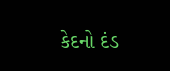કેદનો દંડ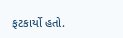ફટકાર્યો હતો.